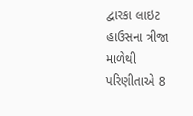દ્વારકા લાઇટ હાઉસના ત્રીજા માળેથી પરિણીતાએ 8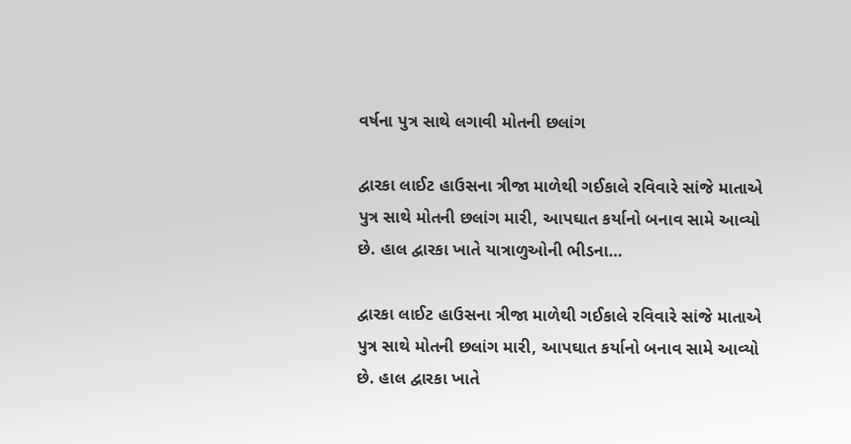વર્ષના પુત્ર સાથે લગાવી મોતની છલાંગ

દ્વારકા લાઈટ હાઉસના ત્રીજા માળેથી ગઈકાલે રવિવારે સાંજે માતાએ પુત્ર સાથે મોતની છલાંગ મારી, આપઘાત કર્યાનો બનાવ સામે આવ્યો છે. હાલ દ્વારકા ખાતે યાત્રાળુઓની ભીડના…

દ્વારકા લાઈટ હાઉસના ત્રીજા માળેથી ગઈકાલે રવિવારે સાંજે માતાએ પુત્ર સાથે મોતની છલાંગ મારી, આપઘાત કર્યાનો બનાવ સામે આવ્યો છે. હાલ દ્વારકા ખાતે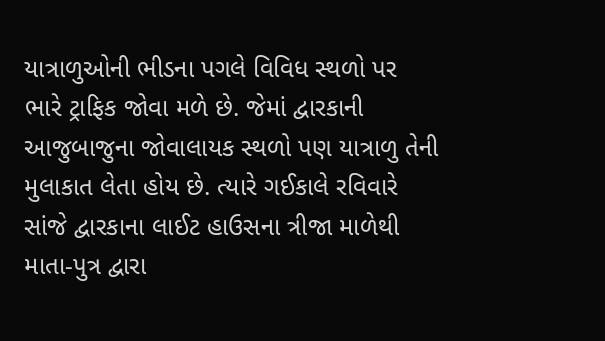યાત્રાળુઓની ભીડના પગલે વિવિધ સ્થળો પર ભારે ટ્રાફિક જોવા મળે છે. જેમાં દ્વારકાની આજુબાજુના જોવાલાયક સ્થળો પણ યાત્રાળુ તેની મુલાકાત લેતા હોય છે. ત્યારે ગઈકાલે રવિવારે સાંજે દ્વારકાના લાઈટ હાઉસના ત્રીજા માળેથી માતા-પુત્ર દ્વારા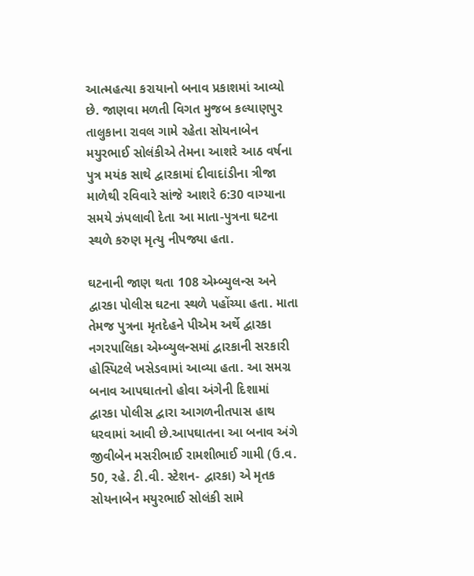આત્મહત્યા કરાયાનો બનાવ પ્રકાશમાં આવ્યો છે. જાણવા મળતી વિગત મુજબ કલ્યાણપુર તાલુકાના રાવલ ગામે રહેતા સોયનાબેન મયુરભાઈ સોલંકીએ તેમના આશરે આઠ વર્ષના પુત્ર મયંક સાથે દ્વારકામાં દીવાદાંડીના ત્રીજા માળેથી રવિવારે સાંજે આશરે 6:30 વાગ્યાના સમયે ઝંપલાવી દેતા આ માતા-પુત્રના ઘટના સ્થળે કરુણ મૃત્યુ નીપજ્યા હતા.

ઘટનાની જાણ થતા 108 એમ્બ્યુલન્સ અને દ્વારકા પોલીસ ઘટના સ્થળે પહોંચ્યા હતા. માતા તેમજ પુત્રના મૃતદેહને પીએમ અર્થે દ્વારકા નગરપાલિકા એમ્બ્યુલન્સમાં દ્વારકાની સરકારી હોસ્પિટલે ખસેડવામાં આવ્યા હતા. આ સમગ્ર બનાવ આપઘાતનો હોવા અંગેની દિશામાં દ્વારકા પોલીસ દ્વારા આગળનીતપાસ હાથ ધરવામાં આવી છે.આપઘાતના આ બનાવ અંગે જીવીબેન મસરીભાઈ રામશીભાઈ ગામી (ઉ.વ. 50, રહે. ટી.વી. સ્ટેશન- દ્વારકા) એ મૃતક સોયનાબેન મયુરભાઈ સોલંકી સામે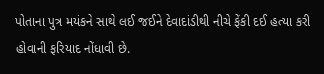પોતાના પુત્ર મયંકને સાથે લઈ જઈને દેવાદાંડીથી નીચે ફેંકી દઈ હત્યા કરી હોવાની ફરિયાદ નોંધાવી છે.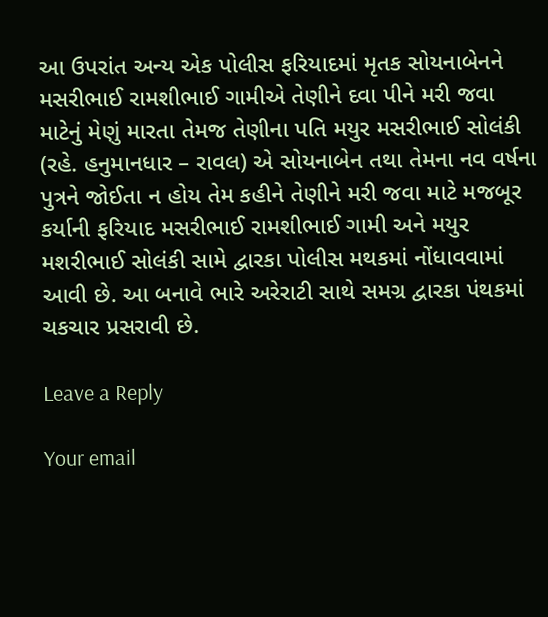આ ઉપરાંત અન્ય એક પોલીસ ફરિયાદમાં મૃતક સોયનાબેનને મસરીભાઈ રામશીભાઈ ગામીએ તેણીને દવા પીને મરી જવા માટેનું મેણું મારતા તેમજ તેણીના પતિ મયુર મસરીભાઈ સોલંકી (રહે. હનુમાનધાર – રાવલ) એ સોયનાબેન તથા તેમના નવ વર્ષના પુત્રને જોઈતા ન હોય તેમ કહીને તેણીને મરી જવા માટે મજબૂર કર્યાની ફરિયાદ મસરીભાઈ રામશીભાઈ ગામી અને મયુર મશરીભાઈ સોલંકી સામે દ્વારકા પોલીસ મથકમાં નોંધાવવામાં આવી છે. આ બનાવે ભારે અરેરાટી સાથે સમગ્ર દ્વારકા પંથકમાં ચકચાર પ્રસરાવી છે.

Leave a Reply

Your email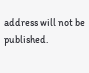address will not be published.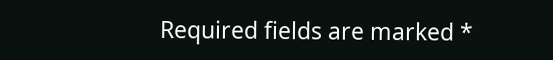Required fields are marked *